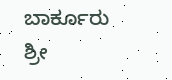ಬಾರ್ಕೂರು ಶ್ರೀ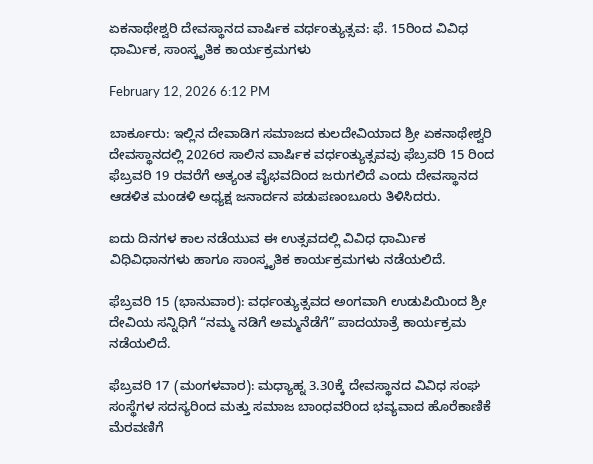ಏಕನಾಥೇಶ್ವರಿ ದೇವಸ್ಥಾನದ ವಾರ್ಷಿಕ ವರ್ಧಂತ್ಯುತ್ಸವ: ಫೆ. 15ರಿಂದ ವಿವಿಧ ಧಾರ್ಮಿಕ, ಸಾಂಸ್ಕೃತಿಕ ಕಾರ್ಯಕ್ರಮಗಳು

February 12, 2026 6:12 PM

ಬಾರ್ಕೂರು: ಇಲ್ಲಿನ ದೇವಾಡಿಗ ಸಮಾಜದ ಕುಲದೇವಿಯಾದ ಶ್ರೀ ಏಕನಾಥೇಶ್ವರಿ ದೇವಸ್ಥಾನದಲ್ಲಿ 2026ರ ಸಾಲಿನ ವಾರ್ಷಿಕ ವರ್ಧಂತ್ಯುತ್ಸವವು ಫೆಬ್ರವರಿ 15 ರಿಂದ ಫೆಬ್ರವರಿ 19 ರವರೆಗೆ ಅತ್ಯಂತ ವೈಭವದಿಂದ ಜರುಗಲಿದೆ ಎಂದು ದೇವಸ್ಥಾನದ ಆಡಳಿತ ಮಂಡಳಿ ಅಧ್ಯಕ್ಷ ಜನಾರ್ದನ ಪಡುಪಣಂಬೂರು ತಿಳಿಸಿದರು.

ಐದು ದಿನಗಳ ಕಾಲ ನಡೆಯುವ ಈ ಉತ್ಸವದಲ್ಲಿ ವಿವಿಧ ಧಾರ್ಮಿಕ ವಿಧಿವಿಧಾನಗಳು ಹಾಗೂ ಸಾಂಸ್ಕೃತಿಕ ಕಾರ್ಯಕ್ರಮಗಳು ನಡೆಯಲಿದೆ.

ಫೆಬ್ರವರಿ 15 (ಭಾನುವಾರ): ವರ್ಧಂತ್ಯುತ್ಸವದ ಅಂಗವಾಗಿ ಉಡುಪಿಯಿಂದ ಶ್ರೀ ದೇವಿಯ ಸನ್ನಿಧಿಗೆ “ನಮ್ಮ ನಡಿಗೆ ಅಮ್ಮನೆಡೆಗೆ” ಪಾದಯಾತ್ರೆ ಕಾರ್ಯಕ್ರಮ ನಡೆಯಲಿದೆ.

ಫೆಬ್ರವರಿ 17 (ಮಂಗಳವಾರ): ಮಧ್ಯಾಹ್ನ 3.30ಕ್ಕೆ ದೇವಸ್ಥಾನದ ವಿವಿಧ ಸಂಘ ಸಂಸ್ಥೆಗಳ ಸದಸ್ಯರಿಂದ ಮತ್ತು ಸಮಾಜ ಬಾಂಧವರಿಂದ ಭವ್ಯವಾದ ಹೊರೆಕಾಣಿಕೆ ಮೆರವಣಿಗೆ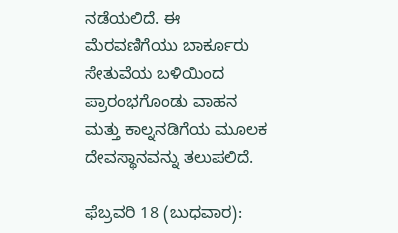ನಡೆಯಲಿದೆ. ಈ ಮೆರವಣಿಗೆಯು ಬಾರ್ಕೂರು ಸೇತುವೆಯ ಬಳಿಯಿಂದ ಪ್ರಾರಂಭಗೊಂಡು ವಾಹನ ಮತ್ತು ಕಾಲ್ನನಡಿಗೆಯ ಮೂಲಕ ದೇವಸ್ಥಾನವನ್ನು ತಲುಪಲಿದೆ.

ಫೆಬ್ರವರಿ 18 (ಬುಧವಾರ):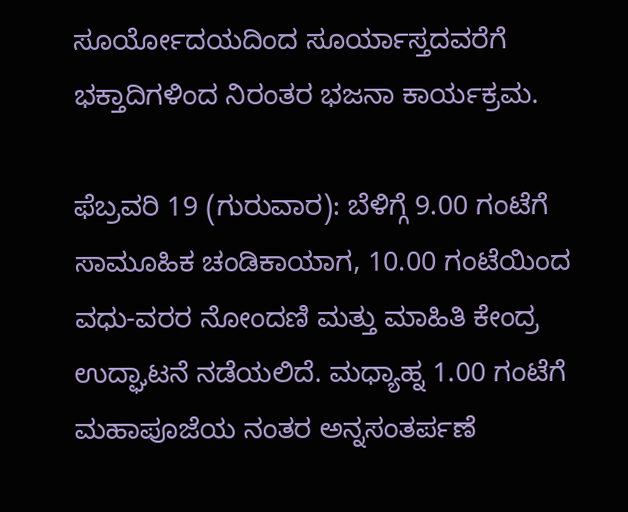ಸೂರ್ಯೋದಯದಿಂದ ಸೂರ್ಯಾಸ್ತದವರೆಗೆ ಭಕ್ತಾದಿಗಳಿಂದ ನಿರಂತರ ಭಜನಾ ಕಾರ್ಯಕ್ರಮ.

ಫೆಬ್ರವರಿ 19 (ಗುರುವಾರ): ಬೆಳಿಗ್ಗೆ 9.00 ಗಂಟೆಗೆ ಸಾಮೂಹಿಕ ಚಂಡಿಕಾಯಾಗ, 10.00 ಗಂಟೆಯಿಂದ ವಧು-ವರರ ನೋಂದಣಿ ಮತ್ತು ಮಾಹಿತಿ ಕೇಂದ್ರ ಉದ್ಘಾಟನೆ ನಡೆಯಲಿದೆ. ಮಧ್ಯಾಹ್ನ 1.00 ಗಂಟೆಗೆ ಮಹಾಪೂಜೆಯ ನಂತರ ಅನ್ನಸಂತರ್ಪಣೆ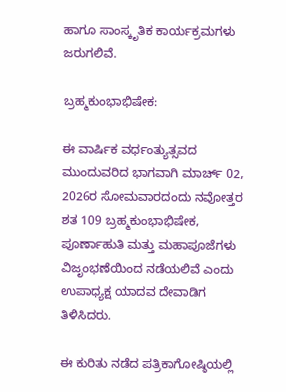ಹಾಗೂ ಸಾಂಸ್ಕೃತಿಕ ಕಾರ್ಯಕ್ರಮಗಳು ಜರುಗಲಿವೆ.

ಬ್ರಹ್ಮಕುಂಭಾಭಿಷೇಕ:

ಈ ವಾರ್ಷಿಕ ವರ್ಧಂತ್ಯುತ್ಸವದ ಮುಂದುವರಿದ ಭಾಗವಾಗಿ ಮಾರ್ಚ್ 02, 2026ರ ಸೋಮವಾರದಂದು ನವೋತ್ತರ ಶತ 109 ಬ್ರಹ್ಮಕುಂಭಾಭಿಷೇಕ, ಪೂರ್ಣಾಹುತಿ ಮತ್ತು ಮಹಾಪೂಜೆಗಳು ವಿಜೃಂಭಣೆಯಿಂದ ನಡೆಯಲಿವೆ ಎಂದು ಉಪಾಧ್ಯಕ್ಷ ಯಾದವ ದೇವಾಡಿಗ ತಿಳಿಸಿದರು.

ಈ ಕುರಿತು ನಡೆದ ಪತ್ರಿಕಾಗೋಷ್ಠಿಯಲ್ಲಿ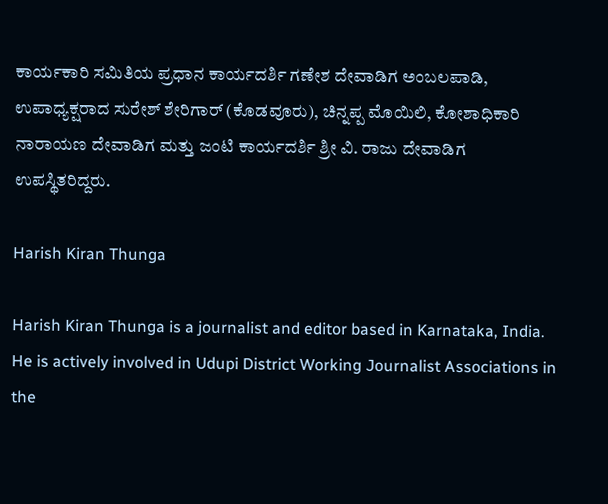ಕಾರ್ಯಕಾರಿ ಸಮಿತಿಯ ಪ್ರಧಾನ ಕಾರ್ಯದರ್ಶಿ ಗಣೇಶ ದೇವಾಡಿಗ ಅಂಬಲಪಾಡಿ, ಉಪಾಧ್ಯಕ್ಷರಾದ ಸುರೇಶ್ ಶೇರಿಗಾರ್ (ಕೊಡವೂರು), ಚಿನ್ನಪ್ಪ ಮೊಯಿಲಿ, ಕೋಶಾಧಿಕಾರಿ ನಾರಾಯಣ ದೇವಾಡಿಗ ಮತ್ತು ಜಂಟಿ ಕಾರ್ಯದರ್ಶಿ ಶ್ರೀ ವಿ. ರಾಜು ದೇವಾಡಿಗ ಉಪಸ್ಥಿತರಿದ್ದರು.

Harish Kiran Thunga

Harish Kiran Thunga is a journalist and editor based in Karnataka, India. He is actively involved in Udupi District Working Journalist Associations in the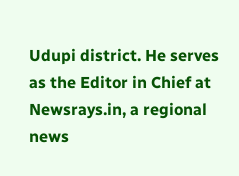Udupi district. He serves as the Editor in Chief at Newsrays.in, a regional news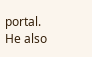portal. He also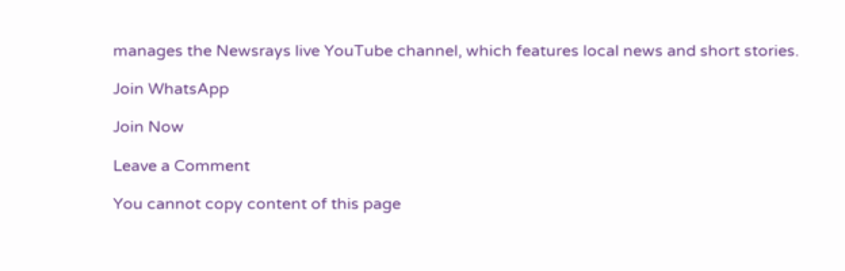manages the Newsrays live YouTube channel, which features local news and short stories.

Join WhatsApp

Join Now

Leave a Comment

You cannot copy content of this page